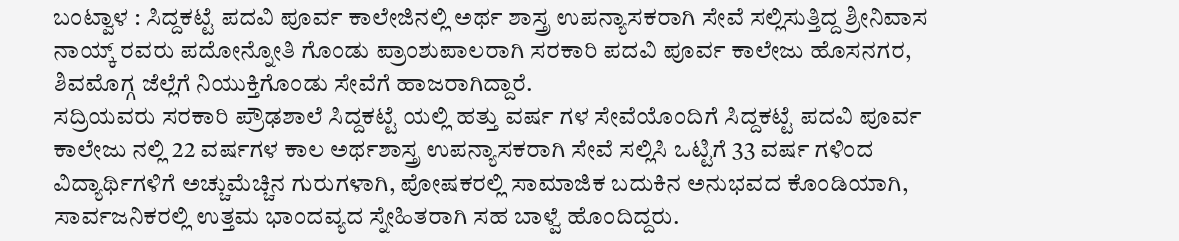ಬಂಟ್ವಾಳ : ಸಿದ್ದಕಟ್ಟೆ ಪದವಿ ಪೂರ್ವ ಕಾಲೇಜಿನಲ್ಲಿ ಅರ್ಥ ಶಾಸ್ತ್ರ ಉಪನ್ಯಾಸಕರಾಗಿ ಸೇವೆ ಸಲ್ಲಿಸುತ್ತಿದ್ದ ಶ್ರೀನಿವಾಸ ನಾಯ್ಕ್ ರವರು ಪದೋನ್ನೋತಿ ಗೊಂಡು ಪ್ರಾಂಶುಪಾಲರಾಗಿ ಸರಕಾರಿ ಪದವಿ ಪೂರ್ವ ಕಾಲೇಜು ಹೊಸನಗರ, ಶಿವಮೊಗ್ಗ ಜೆಲ್ಲೆಗೆ ನಿಯುಕ್ತಿಗೊಂಡು ಸೇವೆಗೆ ಹಾಜರಾಗಿದ್ದಾರೆ.
ಸದ್ರಿಯವರು ಸರಕಾರಿ ಪ್ರೌಢಶಾಲೆ ಸಿದ್ದಕಟ್ಟೆ ಯಲ್ಲಿ ಹತ್ತು ವರ್ಷ ಗಳ ಸೇವೆಯೊಂದಿಗೆ ಸಿದ್ದಕಟ್ಟೆ ಪದವಿ ಪೂರ್ವ ಕಾಲೇಜು ನಲ್ಲಿ 22 ವರ್ಷಗಳ ಕಾಲ ಅರ್ಥಶಾಸ್ತ್ರ ಉಪನ್ಯಾಸಕರಾಗಿ ಸೇವೆ ಸಲ್ಲಿಸಿ ಒಟ್ಟಿಗೆ 33 ವರ್ಷ ಗಳಿಂದ ವಿದ್ಯಾರ್ಥಿಗಳಿಗೆ ಅಚ್ಚುಮೆಚ್ಚಿನ ಗುರುಗಳಾಗಿ, ಪೋಷಕರಲ್ಲಿ ಸಾಮಾಜಿಕ ಬದುಕಿನ ಅನುಭವದ ಕೊಂಡಿಯಾಗಿ, ಸಾರ್ವಜನಿಕರಲ್ಲಿ ಉತ್ತಮ ಭಾಂದವ್ಯದ ಸ್ನೇಹಿತರಾಗಿ ಸಹ ಬಾಳ್ವೆ ಹೊಂದಿದ್ದರು.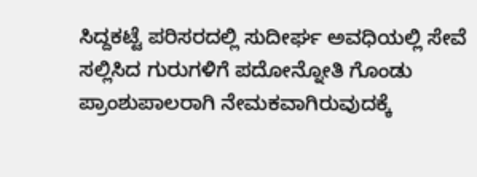ಸಿದ್ದಕಟ್ಟೆ ಪರಿಸರದಲ್ಲಿ ಸುದೀರ್ಘ ಅವಧಿಯಲ್ಲಿ ಸೇವೆ ಸಲ್ಲಿಸಿದ ಗುರುಗಳಿಗೆ ಪದೋನ್ನೋತಿ ಗೊಂಡು ಪ್ರಾಂಶುಪಾಲರಾಗಿ ನೇಮಕವಾಗಿರುವುದಕ್ಕೆ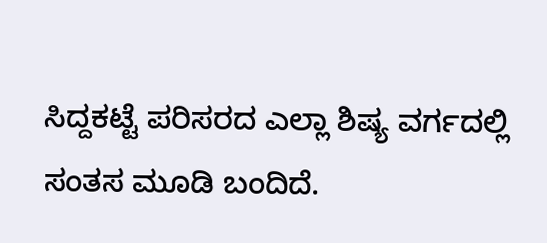ಸಿದ್ದಕಟ್ಟೆ ಪರಿಸರದ ಎಲ್ಲಾ ಶಿಷ್ಯ ವರ್ಗದಲ್ಲಿ ಸಂತಸ ಮೂಡಿ ಬಂದಿದೆ.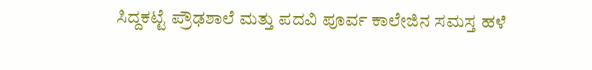ಸಿದ್ದಕಟ್ಟೆ ಪ್ರೌಢಶಾಲೆ ಮತ್ತು ಪದವಿ ಪೂರ್ವ ಕಾಲೇಜಿನ ಸಮಸ್ತ ಹಳೆ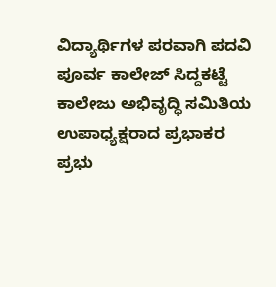ವಿದ್ಯಾರ್ಥಿಗಳ ಪರವಾಗಿ ಪದವಿ ಪೂರ್ವ ಕಾಲೇಜ್ ಸಿದ್ದಕಟ್ಟೆ ಕಾಲೇಜು ಅಭಿವೃದ್ಧಿ ಸಮಿತಿಯ ಉಪಾಧ್ಯಕ್ಷರಾದ ಪ್ರಭಾಕರ ಪ್ರಭು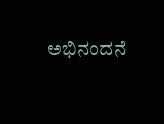ಅಭಿನಂದನೆ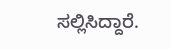ಸಲ್ಲಿಸಿದ್ದಾರೆ.